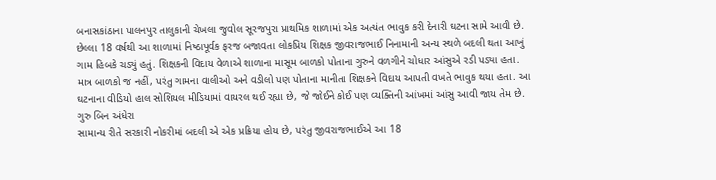બનાસકાંઠાના પાલનપુર તાલુકાની ચેખલા જુવોલ સૂરજપુરા પ્રાથમિક શાળામાં એક અત્યંત ભાવુક કરી દેનારી ઘટના સામે આવી છે. છેલ્લા 18 વર્ષથી આ શાળામાં નિષ્ઠાપૂર્વક ફરજ બજાવતા લોકપ્રિય શિક્ષક જીવરાજભાઈ નિનામાની અન્ય સ્થળે બદલી થતા આખું ગામ હિબકે ચડ્યું હતું. શિક્ષકની વિદાય વેળાએ શાળાના માસૂમ બાળકો પોતાના ગુરુને વળગીને ચોધાર આંસુએ રડી પડ્યા હતા. માત્ર બાળકો જ નહીં, પરંતુ ગામના વાલીઓ અને વડીલો પણ પોતાના માનીતા શિક્ષકને વિદાય આપતી વખતે ભાવુક થયા હતા. આ ઘટનાના વીડિયો હાલ સોશિયલ મીડિયામાં વાયરલ થઈ રહ્યા છે, જે જોઈને કોઈ પણ વ્યક્તિની આંખમાં આંસુ આવી જાય તેમ છે.
ગુરુ બિન અંધેરા
સામાન્ય રીતે સરકારી નોકરીમાં બદલી એ એક પ્રક્રિયા હોય છે, પરંતુ જીવરાજભાઈએ આ 18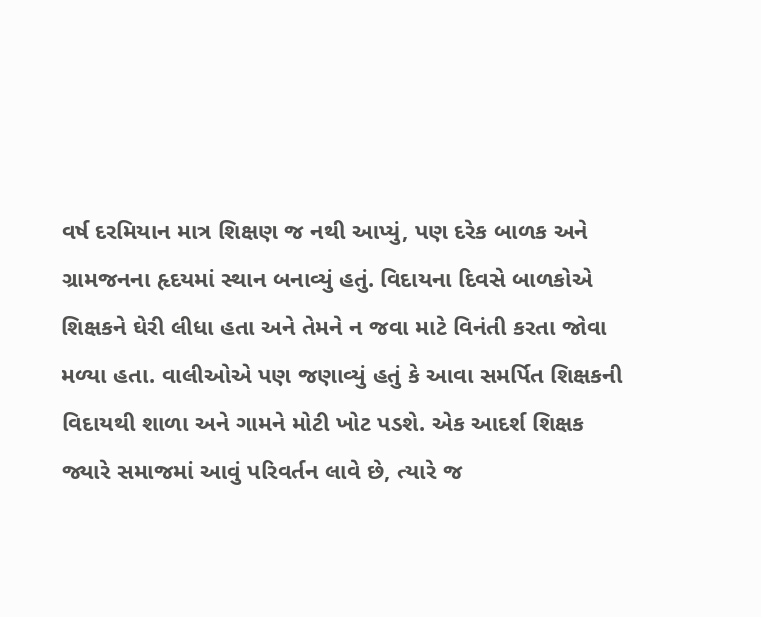વર્ષ દરમિયાન માત્ર શિક્ષણ જ નથી આપ્યું, પણ દરેક બાળક અને ગ્રામજનના હૃદયમાં સ્થાન બનાવ્યું હતું. વિદાયના દિવસે બાળકોએ શિક્ષકને ઘેરી લીધા હતા અને તેમને ન જવા માટે વિનંતી કરતા જોવા મળ્યા હતા. વાલીઓએ પણ જણાવ્યું હતું કે આવા સમર્પિત શિક્ષકની વિદાયથી શાળા અને ગામને મોટી ખોટ પડશે. એક આદર્શ શિક્ષક જ્યારે સમાજમાં આવું પરિવર્તન લાવે છે, ત્યારે જ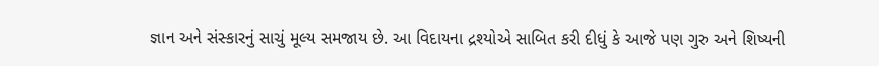જ્ઞાન અને સંસ્કારનું સાચું મૂલ્ય સમજાય છે. આ વિદાયના દ્રશ્યોએ સાબિત કરી દીધું કે આજે પણ ગુરુ અને શિષ્યની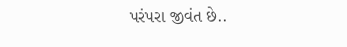પરંપરા જીવંત છે..